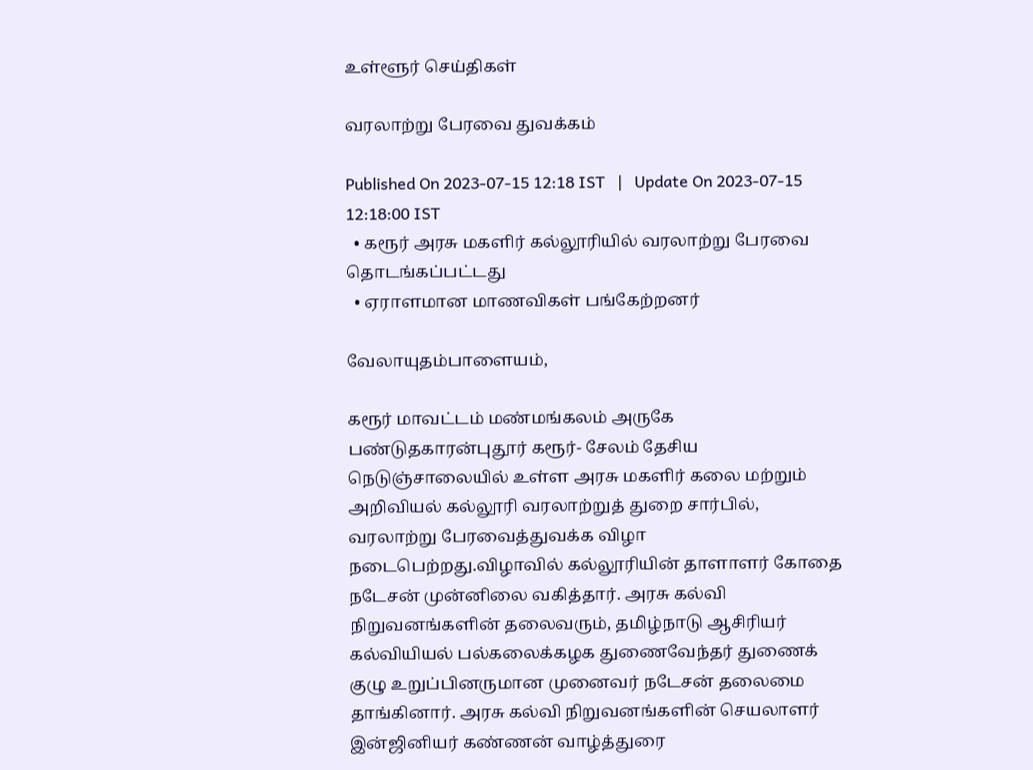உள்ளூர் செய்திகள்

வரலாற்று பேரவை துவக்கம்

Published On 2023-07-15 12:18 IST   |   Update On 2023-07-15 12:18:00 IST
  • கரூர் அரசு மகளிர் கல்லூரியில் வரலாற்று பேரவை தொடங்கப்பட்டது
  • ஏராளமான மாணவிகள் பங்கேற்றனர்

வேலாயுதம்பாளையம்,

கரூர் மாவட்டம் மண்மங்கலம் அருகே பண்டுதகாரன்புதூர் கரூர்- சேலம் தேசிய நெடுஞ்சாலையில் உள்ள அரசு மகளிர் கலை மற்றும் அறிவியல் கல்லூரி வரலாற்றுத் துறை சார்பில், வரலாற்று பேரவைத்துவக்க விழா நடைபெற்றது.விழாவில் கல்லூரியின் தாளாளர் கோதை நடேசன் முன்னிலை வகித்தார். அரசு கல்வி நிறுவனங்களின் தலைவரும், தமிழ்நாடு ஆசிரியர் கல்வியியல் பல்கலைக்கழக துணைவேந்தர் துணைக் குழு உறுப்பினருமான முனைவர் நடேசன் தலைமை தாங்கினார். அரசு கல்வி நிறுவனங்களின் செயலாளர் இன்ஜினியர் கண்ணன் வாழ்த்துரை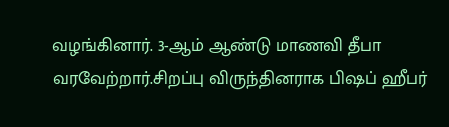வழங்கினார். 3-ஆம் ஆண்டு மாணவி தீபா வரவேற்றார்.சிறப்பு விருந்தினராக பிஷப் ஹீபர்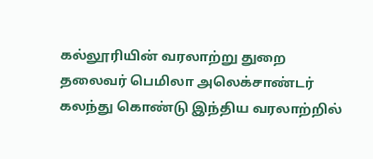கல்லூரியின் வரலாற்று துறை தலைவர் பெமிலா அலெக்சாண்டர் கலந்து கொண்டு இந்திய வரலாற்றில்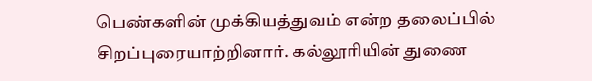பெண்களின் முக்கியத்துவம் என்ற தலைப்பில் சிறப்புரையாற்றினார். கல்லூரியின் துணை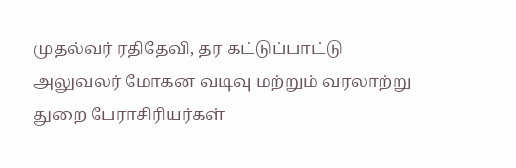முதல்வர் ரதிதேவி, தர கட்டுப்பாட்டு அலுவலர் மோகன வடிவு மற்றும் வரலாற்று துறை பேராசிரியர்கள்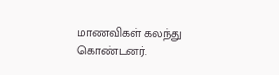மாணவிகள் கலந்து கொண்டனர்.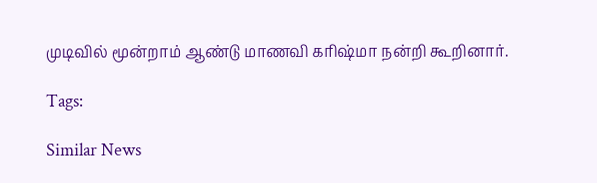முடிவில் மூன்றாம் ஆண்டு மாணவி கரிஷ்மா நன்றி கூறினார்.

Tags:

Similar News